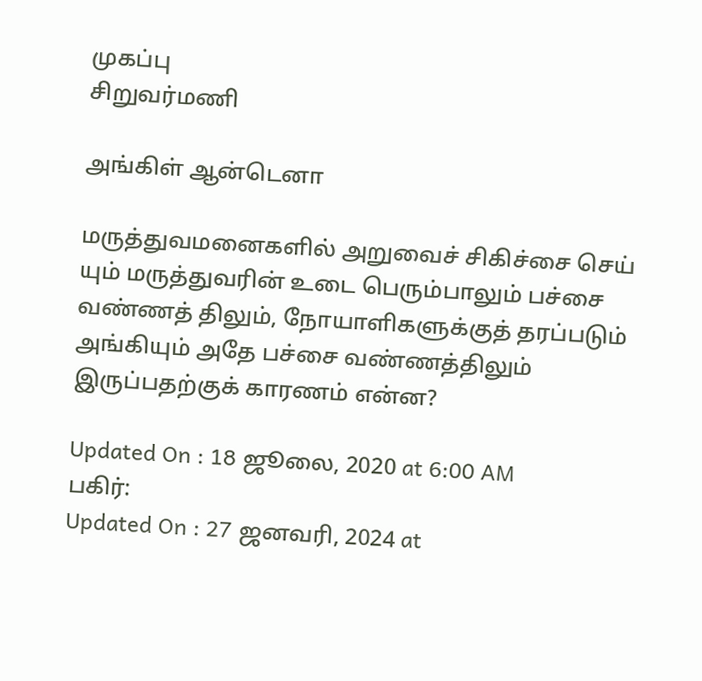முகப்பு
சிறுவர்மணி

அங்கிள் ஆன்டெனா

மருத்துவமனைகளில் அறுவைச் சிகிச்சை செய் யும் மருத்துவரின் உடை பெரும்பாலும் பச்சை வண்ணத் திலும், நோயாளிகளுக்குத் தரப்படும் அங்கியும் அதே பச்சை வண்ணத்திலும் இருப்பதற்குக் காரணம் என்ன?

Updated On : 18 ஜூலை, 2020 at 6:00 AM
பகிர்:
Updated On : 27 ஜனவரி, 2024 at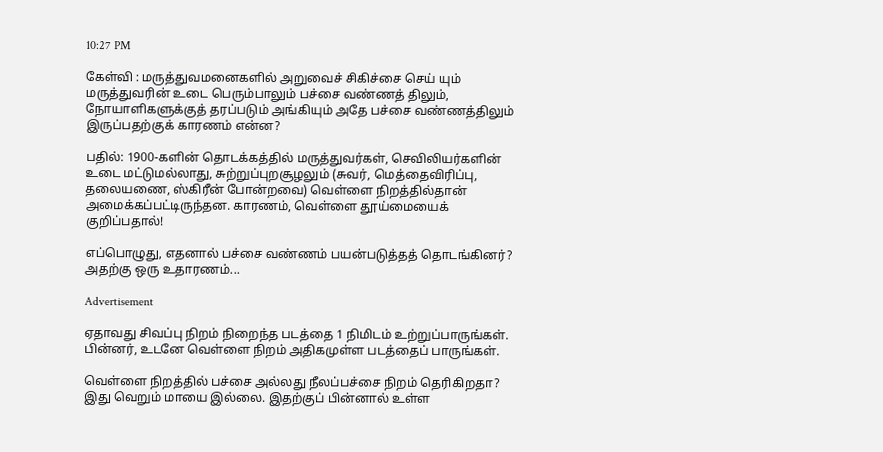10:27 PM

கேள்வி : மருத்துவமனைகளில் அறுவைச் சிகிச்சை செய் யும் மருத்துவரின் உடை பெரும்பாலும் பச்சை வண்ணத் திலும், நோயாளிகளுக்குத் தரப்படும் அங்கியும் அதே பச்சை வண்ணத்திலும் இருப்பதற்குக் காரணம் என்ன?

பதில்: 1900-களின் தொடக்கத்தில் மருத்துவர்கள், செவிலியர்களின் உடை மட்டுமல்லாது, சுற்றுப்புறசூழலும் (சுவர், மெத்தைவிரிப்பு, தலையணை, ஸ்கிரீன் போன்றவை) வெள்ளை நிறத்தில்தான் அமைக்கப்பட்டிருந்தன. காரணம், வெள்ளை தூய்மையைக் குறிப்பதால்!

எப்பொழுது, எதனால் பச்சை வண்ணம் பயன்படுத்தத் தொடங்கினர்? அதற்கு ஒரு உதாரணம்...

Advertisement

ஏதாவது சிவப்பு நிறம் நிறைந்த படத்தை 1 நிமிடம் உற்றுப்பாருங்கள். பின்னர், உடனே வெள்ளை நிறம் அதிகமுள்ள படத்தைப் பாருங்கள்.

வெள்ளை நிறத்தில் பச்சை அல்லது நீலப்பச்சை நிறம் தெரிகிறதா? இது வெறும் மாயை இல்லை. இதற்குப் பின்னால் உள்ள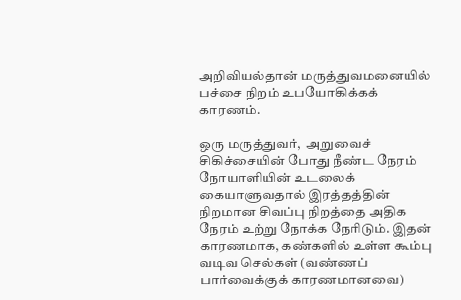அறிவியல்தான் மருத்துவமனையில் பச்சை நிறம் உபயோகிக்கக் காரணம்.

ஒரு மருத்துவர்,  அறுவைச் சிகிச்சையின் போது நீண்ட நேரம் நோயாளியின் உடலைக் கையாளுவதால் இரத்தத்தின் நிறமான சிவப்பு நிறத்தை அதிக நேரம் உற்று நோக்க நேரிடும். இதன் காரணமாக, கண்களில் உள்ள கூம்பு வடிவ செல்கள் (வண்ணப் பார்வைக்குக் காரணமானவை)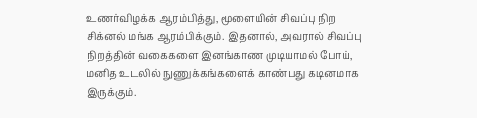உணர்விழக்க ஆரம்பித்து, மூளையின் சிவப்பு நிற சிக்னல் மங்க ஆரம்பிக்கும். இதனால், அவரால் சிவப்பு நிறத்தின் வகைகளை இனங்காண முடியாமல் போய், மனித உடலில் நுணுக்கங்களைக் காண்பது கடினமாக இருக்கும்.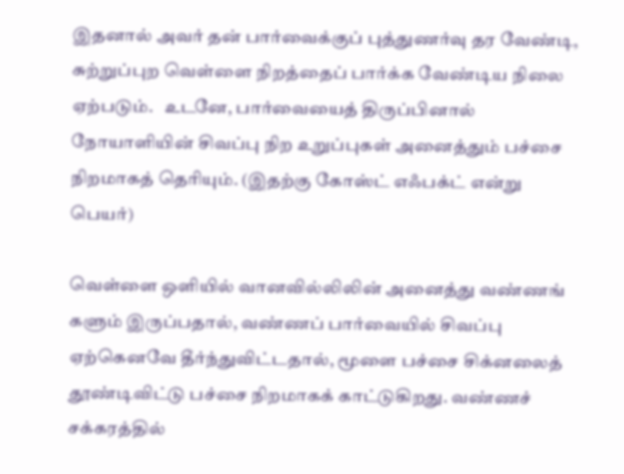இதனால் அவர் தன் பார்வைக்குப் புத்துணர்வு தர வேண்டி, சுற்றுப்புற வெள்ளை நிறத்தைப் பார்க்க வேண்டிய நிலை ஏற்படும்.   உடனே, பார்வையைத் திருப்பினால் நோயாளியின் சிவப்பு நிற உறுப்புகள் அனைத்தும் பச்சை நிறமாகத் தெரியும். (இதற்கு கோஸ்ட் எஃபக்ட் என்று பெயர்)

வெள்ளை ஒளியில் வானவில்லிலின் அனைத்து வண்ணங் களும் இருப்பதால், வண்ணப் பார்வையில் சிவப்பு ஏற்கெனவே தீர்ந்துவிட்டதால், மூளை பச்சை சிக்னலைத் தூண்டிவிட்டு பச்சை நிறமாகக் காட்டுகிறது. வண்ணச் சக்கரத்தில்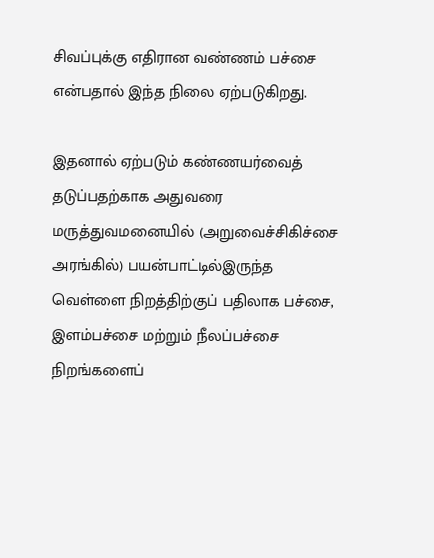சிவப்புக்கு எதிரான வண்ணம் பச்சை என்பதால் இந்த நிலை ஏற்படுகிறது.

இதனால் ஏற்படும் கண்ணயர்வைத் தடுப்பதற்காக அதுவரை மருத்துவமனையில் (அறுவைச்சிகிச்சை அரங்கில்) பயன்பாட்டில்இருந்த வெள்ளை நிறத்திற்குப் பதிலாக பச்சை,  இளம்பச்சை மற்றும் நீலப்பச்சை நிறங்களைப்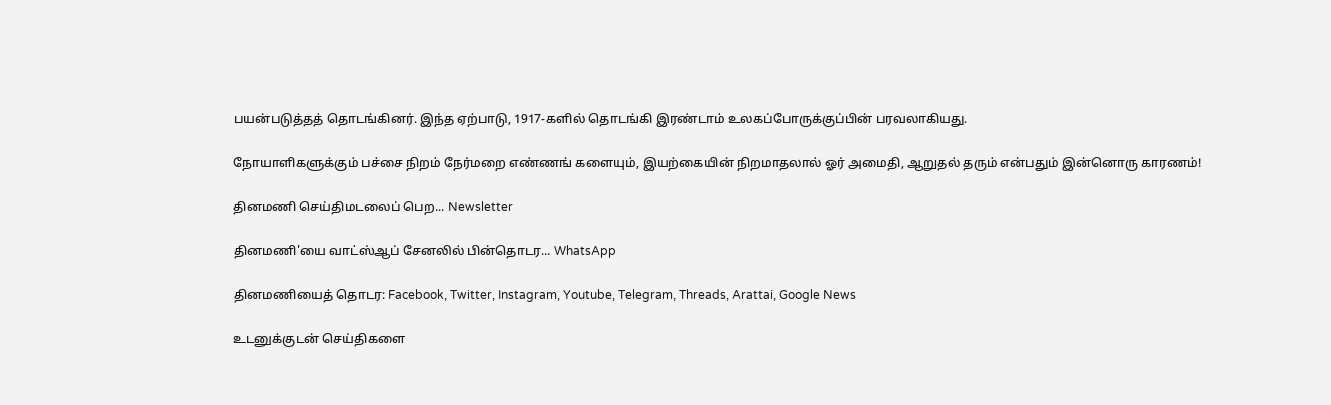பயன்படுத்தத் தொடங்கினர். இந்த ஏற்பாடு, 1917-களில் தொடங்கி இரண்டாம் உலகப்போருக்குப்பின் பரவலாகியது.

நோயாளிகளுக்கும் பச்சை நிறம் நேர்மறை எண்ணங் களையும், இயற்கையின் நிறமாதலால் ஓர் அமைதி, ஆறுதல் தரும் என்பதும் இன்னொரு காரணம்!

தினமணி செய்திமடலைப் பெற... Newsletter

தினமணி'யை வாட்ஸ்ஆப் சேனலில் பின்தொடர... WhatsApp

தினமணியைத் தொடர: Facebook, Twitter, Instagram, Youtube, Telegram, Threads, Arattai, Google News

உடனுக்குடன் செய்திகளை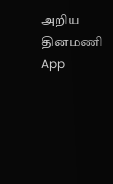அறிய தினமணி App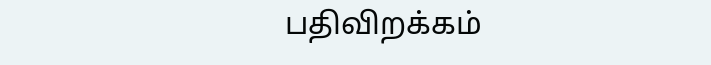பதிவிறக்கம்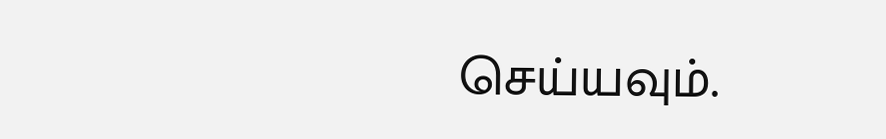செய்யவும்.